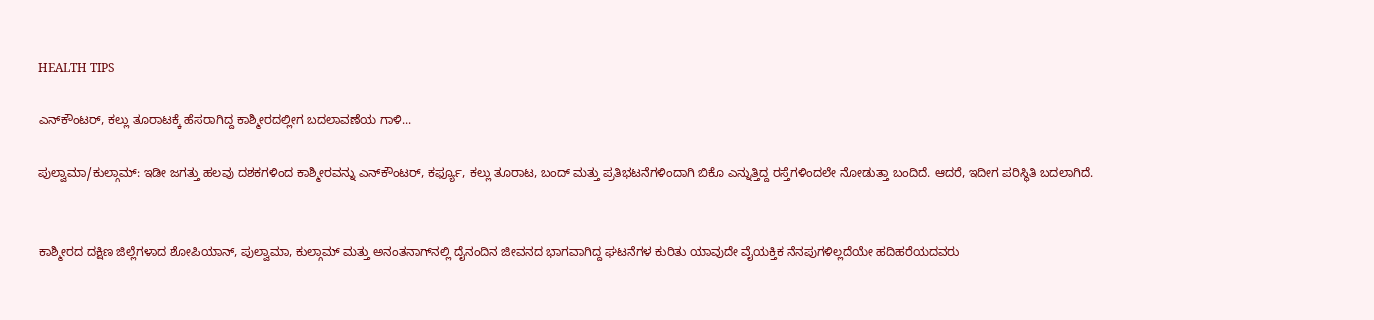HEALTH TIPS

ಎನ್‌ಕೌಂಟರ್‌, ಕಲ್ಲು ತೂರಾಟಕ್ಕೆ ಹೆಸರಾಗಿದ್ದ ಕಾಶ್ಮೀರದಲ್ಲೀಗ ಬದಲಾವಣೆಯ ಗಾಳಿ...

ಪುಲ್ವಾಮಾ/ಕುಲ್ಗಾಮ್: ಇಡೀ ಜಗತ್ತು ಹಲವು ದಶಕಗಳಿಂದ ಕಾಶ್ಮೀರವನ್ನು ಎನ್‌ಕೌಂಟರ್‌, ಕರ್ಫ್ಯೂ, ಕಲ್ಲು ತೂರಾಟ, ಬಂದ್‌ ಮತ್ತು ಪ್ರತಿಭಟನೆಗಳಿಂದಾಗಿ ಬಿಕೊ ಎನ್ನುತ್ತಿದ್ದ ರಸ್ತೆಗಳಿಂದಲೇ ನೋಡುತ್ತಾ ಬಂದಿದೆ. ಆದರೆ, ಇದೀಗ ಪರಿಸ್ಥಿತಿ ಬದಲಾಗಿದೆ.


ಕಾಶ್ಮೀರದ ದಕ್ಷಿಣ ಜಿಲ್ಲೆಗಳಾದ ಶೋಪಿಯಾನ್, ಪುಲ್ವಾಮಾ, ಕುಲ್ಗಾಮ್ ಮತ್ತು ಅನಂತನಾಗ್‌ನಲ್ಲಿ ದೈನಂದಿನ ಜೀವನದ ಭಾಗವಾಗಿದ್ದ ಘಟನೆಗಳ ಕುರಿತು ಯಾವುದೇ ವೈಯಕ್ತಿಕ ನೆನಪುಗಳಿಲ್ಲದೆಯೇ ಹದಿಹರೆಯದವರು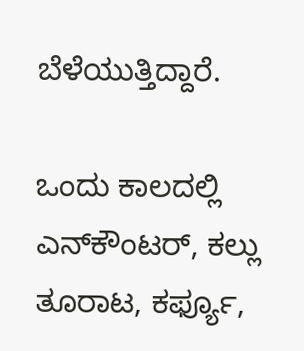ಬೆಳೆಯುತ್ತಿದ್ದಾರೆ.

ಒಂದು ಕಾಲದಲ್ಲಿ ಎನ್‌ಕೌಂಟರ್‌, ಕಲ್ಲು ತೂರಾಟ, ಕರ್ಫ್ಯೂ,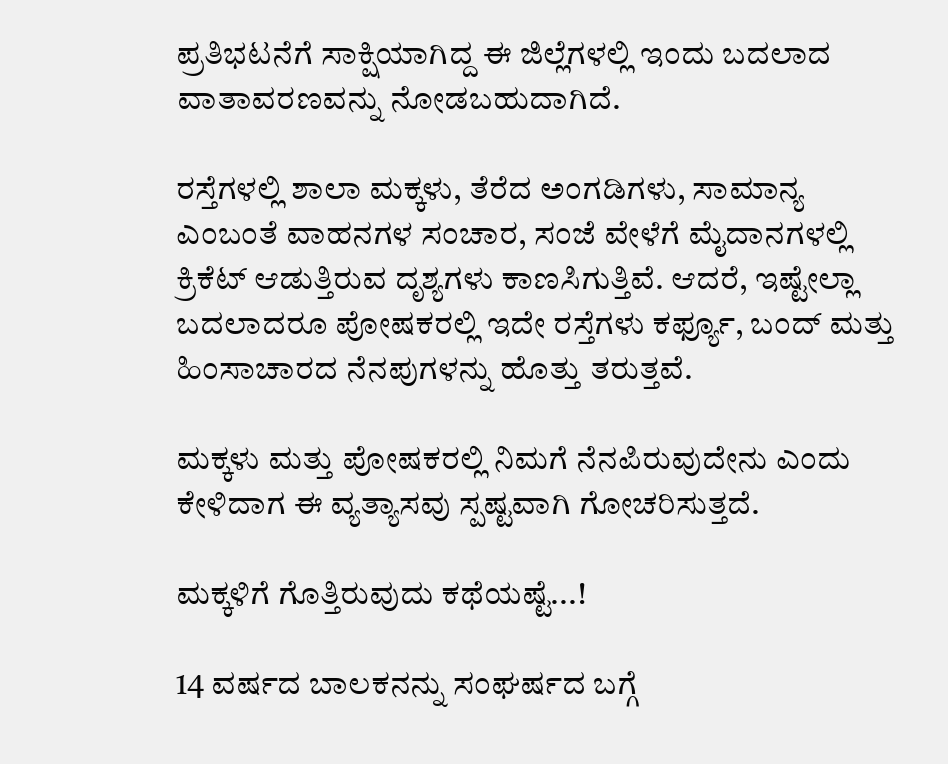ಪ್ರತಿಭಟನೆಗೆ ಸಾಕ್ಷಿಯಾಗಿದ್ದ ಈ ಜಿಲ್ಲೆಗಳಲ್ಲಿ ಇಂದು ಬದಲಾದ ವಾತಾವರಣವನ್ನು ನೋಡಬಹುದಾಗಿದೆ.

ರಸ್ತೆಗಳಲ್ಲಿ ಶಾಲಾ ಮಕ್ಕಳು, ತೆರೆದ ಅಂಗಡಿಗಳು, ಸಾಮಾನ್ಯ ಎಂಬಂತೆ ವಾಹನಗಳ ಸಂಚಾರ, ಸಂಜೆ ವೇಳೆಗೆ ಮೈದಾನಗಳಲ್ಲಿ ಕ್ರಿಕೆಟ್ ಆಡುತ್ತಿರುವ ದೃಶ್ಯಗಳು ಕಾಣಸಿಗುತ್ತಿವೆ. ಆದರೆ, ಇಷ್ಟೇಲ್ಲಾ ಬದಲಾದರೂ ಪೋಷಕರಲ್ಲಿ ಇದೇ ರಸ್ತೆಗಳು ಕರ್ಫ್ಯೂ, ಬಂದ್ ಮತ್ತು ಹಿಂಸಾಚಾರದ ನೆನಪುಗಳನ್ನು ಹೊತ್ತು ತರುತ್ತವೆ.

ಮಕ್ಕಳು ಮತ್ತು ಪೋಷಕರಲ್ಲಿ ನಿಮಗೆ ನೆನಪಿರುವುದೇನು ಎಂದು ಕೇಳಿದಾಗ ಈ ವ್ಯತ್ಯಾಸವು ಸ್ಪಷ್ಟವಾಗಿ ಗೋಚರಿಸುತ್ತದೆ.

ಮಕ್ಕಳಿಗೆ ಗೊತ್ತಿರುವುದು ಕಥೆಯಷ್ಟೆ...!

14 ವರ್ಷದ ಬಾಲಕನನ್ನು ಸಂಘರ್ಷದ ಬಗ್ಗೆ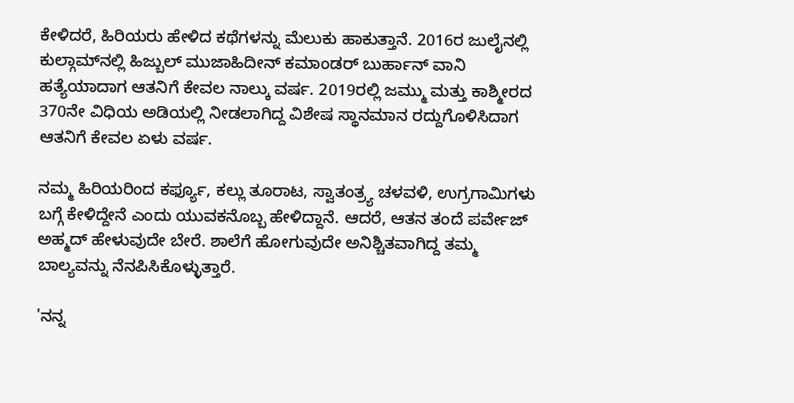ಕೇಳಿದರೆ, ಹಿರಿಯರು ಹೇಳಿದ ಕಥೆಗಳನ್ನು ಮೆಲುಕು ಹಾಕುತ್ತಾನೆ. 2016ರ ಜುಲೈನಲ್ಲಿ ಕುಲ್ಗಾಮ್‌ನಲ್ಲಿ ಹಿಜ್ಬುಲ್ ಮುಜಾಹಿದೀನ್ ಕಮಾಂಡರ್ ಬುರ್ಹಾನ್ ವಾನಿ ಹತ್ಯೆಯಾದಾಗ ಆತನಿಗೆ ಕೇವಲ ನಾಲ್ಕು ವರ್ಷ. 2019ರಲ್ಲಿ ಜಮ್ಮು ಮತ್ತು ಕಾಶ್ಮೀರದ 370ನೇ ವಿಧಿಯ ಅಡಿಯಲ್ಲಿ ನೀಡಲಾಗಿದ್ದ ವಿಶೇಷ ಸ್ಥಾನಮಾನ ರದ್ದುಗೊಳಿಸಿದಾಗ ಆತನಿಗೆ ಕೇವಲ ಏಳು ವರ್ಷ.

ನಮ್ಮ ಹಿರಿಯರಿಂದ ಕರ್ಫ್ಯೂ, ಕಲ್ಲು ತೂರಾಟ, ಸ್ವಾತಂತ್ರ್ಯ ಚಳವಳಿ, ಉಗ್ರಗಾಮಿಗಳು ಬಗ್ಗೆ ಕೇಳಿದ್ದೇನೆ ಎಂದು ಯುವಕನೊಬ್ಬ ಹೇಳಿದ್ದಾನೆ. ಆದರೆ, ಆತನ ತಂದೆ ಪರ್ವೇಜ್ ಅಹ್ಮದ್ ಹೇಳುವುದೇ ಬೇರೆ. ಶಾಲೆಗೆ ಹೋಗುವುದೇ ಅನಿಶ್ಚಿತವಾಗಿದ್ದ ತಮ್ಮ ಬಾಲ್ಯವನ್ನು ನೆನಪಿಸಿಕೊಳ್ಳುತ್ತಾರೆ.

'ನನ್ನ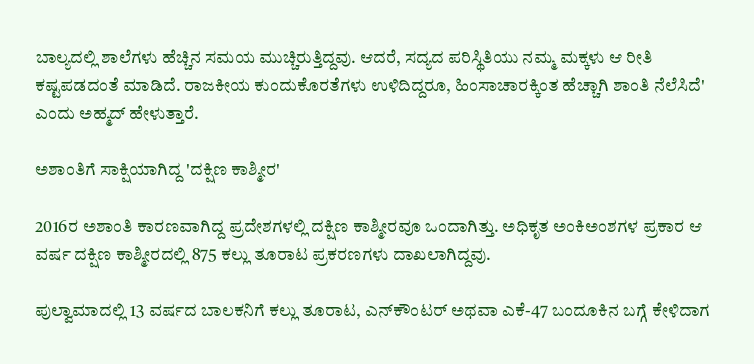ಬಾಲ್ಯದಲ್ಲಿ ಶಾಲೆಗಳು ಹೆಚ್ಚಿನ ಸಮಯ ಮುಚ್ಚಿರುತ್ತಿದ್ದವು. ಆದರೆ, ಸದ್ಯದ ಪರಿಸ್ಥಿತಿಯು ನಮ್ಮ ಮಕ್ಕಳು ಆ ರೀತಿ ಕಷ್ಟಪಡದಂತೆ ಮಾಡಿದೆ. ರಾಜಕೀಯ ಕುಂದುಕೊರತೆಗಳು ಉಳಿದಿದ್ದರೂ, ಹಿಂಸಾಚಾರಕ್ಕಿಂತ ಹೆಚ್ಚಾಗಿ ಶಾಂತಿ ನೆಲೆಸಿದೆ' ಎಂದು ಅಹ್ಮದ್ ಹೇಳುತ್ತಾರೆ.

ಅಶಾಂತಿಗೆ ಸಾಕ್ಷಿಯಾಗಿದ್ದ 'ದಕ್ಷಿಣ ಕಾಶ್ಮೀರ'

2016ರ ಅಶಾಂತಿ ಕಾರಣವಾಗಿದ್ದ ಪ್ರದೇಶಗಳಲ್ಲಿ ದಕ್ಷಿಣ ಕಾಶ್ಮೀರವೂ ಒಂದಾಗಿತ್ತು. ಅಧಿಕೃತ ಅಂಕಿಅಂಶಗಳ ಪ್ರಕಾರ ಆ ವರ್ಷ ದಕ್ಷಿಣ ಕಾಶ್ಮೀರದಲ್ಲಿ 875 ಕಲ್ಲು ತೂರಾಟ ಪ್ರಕರಣಗಳು ದಾಖಲಾಗಿದ್ದವು.

ಪುಲ್ವಾಮಾದಲ್ಲಿ 13 ವರ್ಷದ ಬಾಲಕನಿಗೆ ಕಲ್ಲು ತೂರಾಟ, ಎನ್‌ಕೌಂಟರ್‌ ಅಥವಾ ಎಕೆ-47 ಬಂದೂಕಿನ ಬಗ್ಗೆ ಕೇಳಿದಾಗ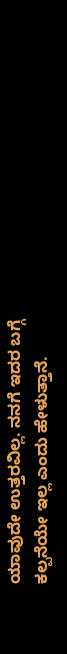ಯಾವುದೇ ಉತ್ತರವಿಲ್ಲ. ನನಗೆ ಇದರ ಬಗ್ಗೆ ಕಲ್ಪನೆಯೇ ಇಲ್ಲ ಎಂದು ಹೇಳುತ್ತಾನೆ.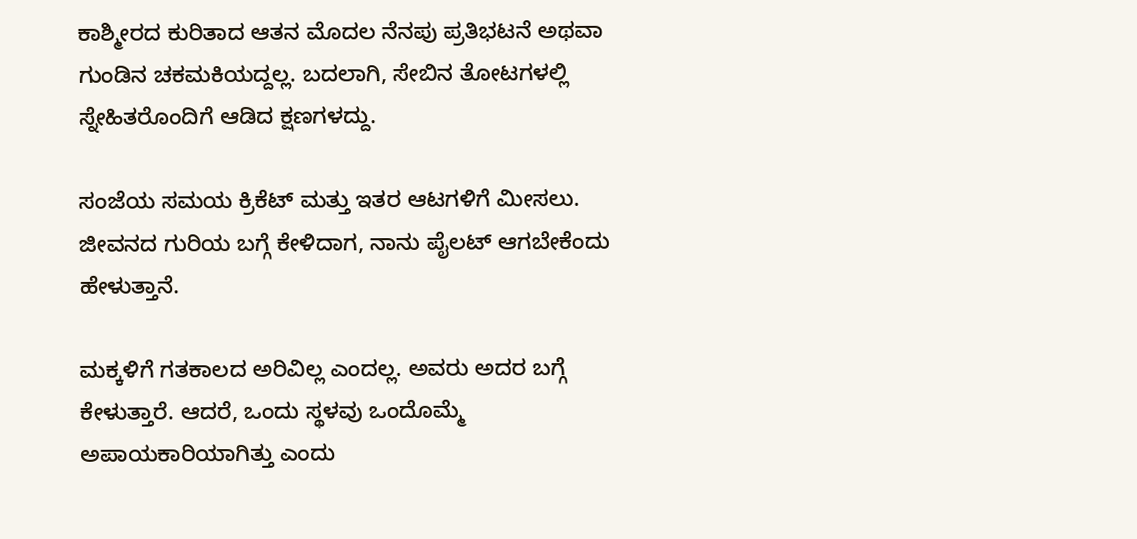ಕಾಶ್ಮೀರದ ಕುರಿತಾದ ಆತನ ಮೊದಲ ನೆನಪು ಪ್ರತಿಭಟನೆ ಅಥವಾ ಗುಂಡಿನ ಚಕಮಕಿಯದ್ದಲ್ಲ. ಬದಲಾಗಿ, ಸೇಬಿನ ತೋಟಗಳಲ್ಲಿ ಸ್ನೇಹಿತರೊಂದಿಗೆ ಆಡಿದ ಕ್ಷಣಗಳದ್ದು.

ಸಂಜೆಯ ಸಮಯ ಕ್ರಿಕೆಟ್ ಮತ್ತು ಇತರ ಆಟಗಳಿಗೆ ಮೀಸಲು. ಜೀವನದ ಗುರಿಯ ಬಗ್ಗೆ ಕೇಳಿದಾಗ, ನಾನು ಪೈಲಟ್ ಆಗಬೇಕೆಂದು ಹೇಳುತ್ತಾನೆ.

ಮಕ್ಕಳಿಗೆ ಗತಕಾಲದ ಅರಿವಿಲ್ಲ ಎಂದಲ್ಲ. ಅವರು ಅದರ ಬಗ್ಗೆ ಕೇಳುತ್ತಾರೆ. ಆದರೆ, ಒಂದು ಸ್ಥಳವು ಒಂದೊಮ್ಮೆ ಅಪಾಯಕಾರಿಯಾಗಿತ್ತು ಎಂದು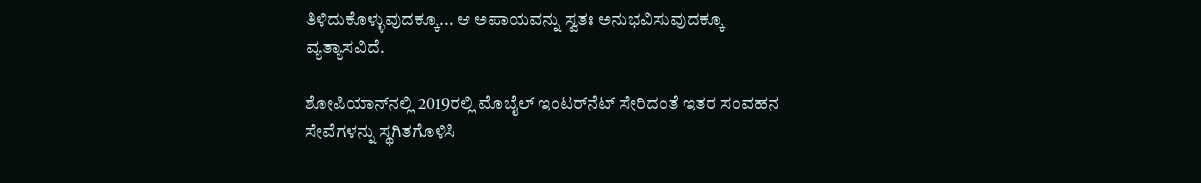ತಿಳಿದುಕೊಳ್ಳುವುದಕ್ಕೂ... ಆ ಅಪಾಯವನ್ನು ಸ್ವತಃ ಅನುಭವಿಸುವುದಕ್ಕೂ ವ್ಯತ್ಯಾಸವಿದೆ.

ಶೋಪಿಯಾನ್‌ನಲ್ಲಿ 2019ರಲ್ಲಿ ಮೊಬೈಲ್ ಇಂಟರ್‌ನೆಟ್‌ ಸೇರಿದಂತೆ ಇತರ ಸಂವಹನ ಸೇವೆಗಳನ್ನು ಸ್ಥಗಿತಗೊಳಿಸಿ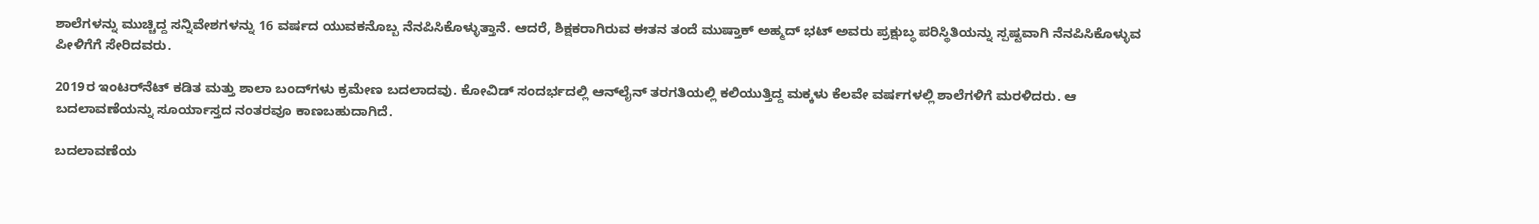ಶಾಲೆಗಳನ್ನು ಮುಚ್ಚಿದ್ದ ಸನ್ನಿವೇಶಗಳನ್ನು 16 ವರ್ಷದ ಯುವಕನೊಬ್ಬ ನೆನಪಿಸಿಕೊಳ್ಳುತ್ತಾನೆ. ಆದರೆ, ಶಿಕ್ಷಕರಾಗಿರುವ ಈತನ ತಂದೆ ಮುಷ್ತಾಕ್ ಅಹ್ಮದ್ ಭಟ್ ಅವರು ಪ್ರಕ್ಷುಬ್ಧ ಪರಿಸ್ಥಿತಿಯನ್ನು ಸ್ಪಷ್ಟವಾಗಿ ನೆನಪಿಸಿಕೊಳ್ಳುವ ಪೀಳಿಗೆಗೆ ಸೇರಿದವರು.

2019ರ ಇಂಟರ್‌ನೆಟ್‌ ಕಡಿತ ಮತ್ತು ಶಾಲಾ ಬಂದ್‌ಗಳು ಕ್ರಮೇಣ ಬದಲಾದವು. ಕೋವಿಡ್ ಸಂದರ್ಭದಲ್ಲಿ ಆನ್‌ಲೈನ್ ತರಗತಿಯಲ್ಲಿ ಕಲಿಯುತ್ತಿದ್ದ ಮಕ್ಕಳು ಕೆಲವೇ ವರ್ಷಗಳಲ್ಲಿ ಶಾಲೆಗಳಿಗೆ ಮರಳಿದರು. ಆ ಬದಲಾವಣೆಯನ್ನು ಸೂರ್ಯಾಸ್ತದ ನಂತರವೂ ಕಾಣಬಹುದಾಗಿದೆ.

ಬದಲಾವಣೆಯ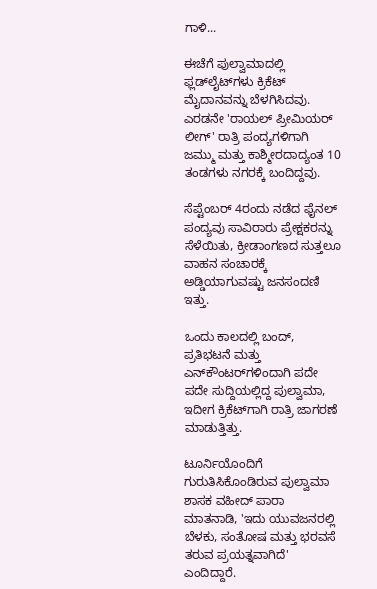ಗಾಳಿ...

ಈಚೆಗೆ ಪುಲ್ವಾಮಾದಲ್ಲಿ ಫ್ಲಡ್‌ಲೈಟ್‌ಗಳು ಕ್ರಿಕೆಟ್ ಮೈದಾನವನ್ನು ಬೆಳಗಿಸಿದವು. ಎರಡನೇ 'ರಾಯಲ್ ಪ್ರೀಮಿಯರ್ ಲೀಗ್' ರಾತ್ರಿ ಪಂದ್ಯಗಳಿಗಾಗಿ ಜಮ್ಮು ಮತ್ತು ಕಾಶ್ಮೀರದಾದ್ಯಂತ 10 ತಂಡಗಳು ನಗರಕ್ಕೆ ಬಂದಿದ್ದವು.

ಸೆಪ್ಟೆಂಬರ್ 4ರಂದು ನಡೆದ ಫೈನಲ್ ಪಂದ್ಯವು ಸಾವಿರಾರು ಪ್ರೇಕ್ಷಕರನ್ನು ಸೆಳೆಯಿತು, ಕ್ರೀಡಾಂಗಣದ ಸುತ್ತಲೂ ವಾಹನ ಸಂಚಾರಕ್ಕೆ ಅಡ್ಡಿಯಾಗುವಷ್ಟು ಜನಸಂದಣಿ ಇತ್ತು.

ಒಂದು ಕಾಲದಲ್ಲಿ ಬಂದ್‌, ಪ್ರತಿಭಟನೆ ಮತ್ತು ಎನ್‌ಕೌಂಟರ್‌ಗಳಿಂದಾಗಿ ಪದೇ ಪದೇ ಸುದ್ದಿಯಲ್ಲಿದ್ದ ಪುಲ್ವಾಮಾ, ಇದೀಗ ಕ್ರಿಕೆಟ್‌ಗಾಗಿ ರಾತ್ರಿ ಜಾಗರಣೆ ಮಾಡುತ್ತಿತ್ತು.

ಟೂರ್ನಿಯೊಂದಿಗೆ ಗುರುತಿಸಿಕೊಂಡಿರುವ ಪುಲ್ವಾಮಾ ಶಾಸಕ ವಹೀದ್ ಪಾರಾ ಮಾತನಾಡಿ, 'ಇದು ಯುವಜನರಲ್ಲಿ ಬೆಳಕು, ಸಂತೋಷ ಮತ್ತು ಭರವಸೆ ತರುವ ಪ್ರಯತ್ನವಾಗಿದೆ' ಎಂದಿದ್ದಾರೆ.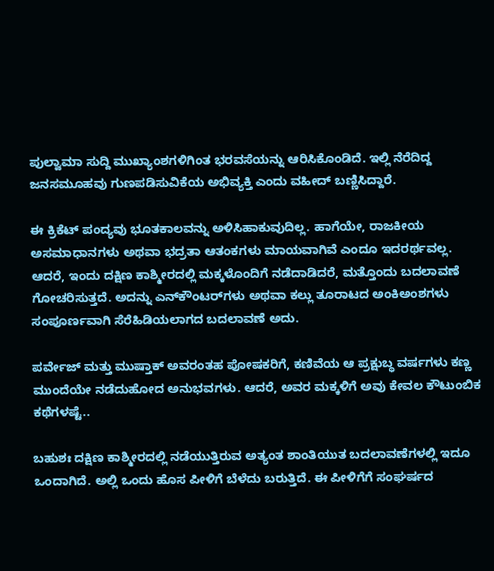ಪುಲ್ವಾಮಾ ಸುದ್ದಿ ಮುಖ್ಯಾಂಶಗಳಿಗಿಂತ ಭರವಸೆಯನ್ನು ಆರಿಸಿಕೊಂಡಿದೆ. ಇಲ್ಲಿ ನೆರೆದಿದ್ದ ಜನಸಮೂಹವು ಗುಣಪಡಿಸುವಿಕೆಯ ಅಭಿವ್ಯಕ್ತಿ ಎಂದು ವಹೀದ್ ಬಣ್ಣಿಸಿದ್ದಾರೆ.

ಈ ಕ್ರಿಕೆಟ್ ಪಂದ್ಯವು ಭೂತಕಾಲವನ್ನು ಅಳಿಸಿಹಾಕುವುದಿಲ್ಲ. ಹಾಗೆಯೇ, ರಾಜಕೀಯ ಅಸಮಾಧಾನಗಳು ಅಥವಾ ಭದ್ರತಾ ಆತಂಕಗಳು ಮಾಯವಾಗಿವೆ ಎಂದೂ ಇದರರ್ಥವಲ್ಲ. ಆದರೆ, ಇಂದು ದಕ್ಷಿಣ ಕಾಶ್ಮೀರದಲ್ಲಿ ಮಕ್ಕಳೊಂದಿಗೆ ನಡೆದಾಡಿದರೆ, ಮತ್ತೊಂದು ಬದಲಾವಣೆ ಗೋಚರಿಸುತ್ತದೆ. ಅದನ್ನು ಎನ್‌ಕೌಂಟರ್‌ಗಳು ಅಥವಾ ಕಲ್ಲು ತೂರಾಟದ ಅಂಕಿಅಂಶಗಳು ಸಂಪೂರ್ಣವಾಗಿ ಸೆರೆಹಿಡಿಯಲಾಗದ ಬದಲಾವಣೆ ಅದು.

ಪರ್ವೇಜ್ ಮತ್ತು ಮುಷ್ತಾಕ್ ಅವರಂತಹ ಪೋಷಕರಿಗೆ, ಕಣಿವೆಯ ಆ ಪ್ರಕ್ಷುಬ್ಧ ವರ್ಷಗಳು ಕಣ್ಣ ಮುಂದೆಯೇ ನಡೆದುಹೋದ ಅನುಭವಗಳು. ಆದರೆ, ಅವರ ಮಕ್ಕಳಿಗೆ ಅವು ಕೇವಲ ಕೌಟುಂಬಿಕ ಕಥೆಗಳಷ್ಟೆ..

ಬಹುಶಃ ದಕ್ಷಿಣ ಕಾಶ್ಮೀರದಲ್ಲಿ ನಡೆಯುತ್ತಿರುವ ಅತ್ಯಂತ ಶಾಂತಿಯುತ ಬದಲಾವಣೆಗಳಲ್ಲಿ ಇದೂ ಒಂದಾಗಿದೆ. ಅಲ್ಲಿ ಒಂದು ಹೊಸ ಪೀಳಿಗೆ ಬೆಳೆದು ಬರುತ್ತಿದೆ. ಈ ಪೀಳಿಗೆಗೆ ಸಂಘರ್ಷದ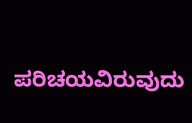ಪರಿಚಯವಿರುವುದು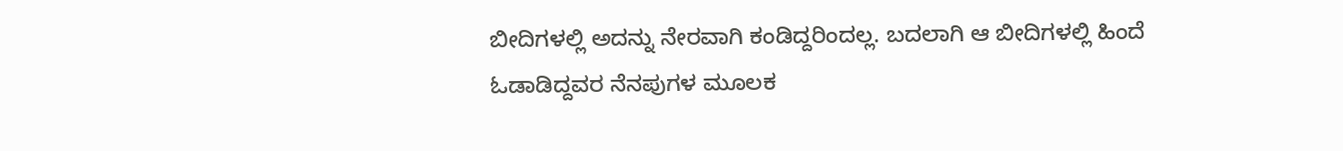ಬೀದಿಗಳಲ್ಲಿ ಅದನ್ನು ನೇರವಾಗಿ ಕಂಡಿದ್ದರಿಂದಲ್ಲ. ಬದಲಾಗಿ ಆ ಬೀದಿಗಳಲ್ಲಿ ಹಿಂದೆ ಓಡಾಡಿದ್ದವರ ನೆನಪುಗಳ ಮೂಲಕ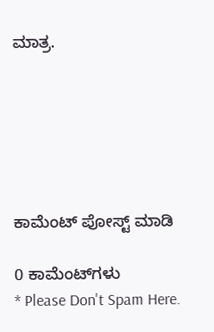ಮಾತ್ರ.






ಕಾಮೆಂಟ್‌‌ ಪೋಸ್ಟ್‌ ಮಾಡಿ

0 ಕಾಮೆಂಟ್‌ಗಳು
* Please Don't Spam Here.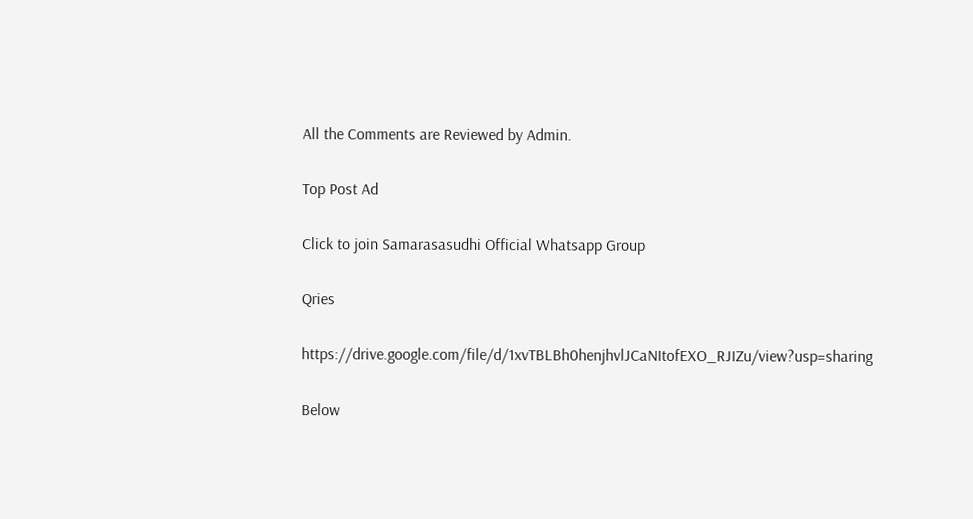All the Comments are Reviewed by Admin.

Top Post Ad

Click to join Samarasasudhi Official Whatsapp Group

Qries

https://drive.google.com/file/d/1xvTBLBh0henjhvlJCaNItofEXO_RJIZu/view?usp=sharing

Below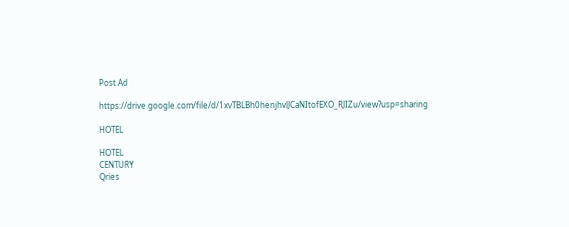Post Ad

https://drive.google.com/file/d/1xvTBLBh0henjhvlJCaNItofEXO_RJIZu/view?usp=sharing

HOTEL

HOTEL
CENTURY
Qries